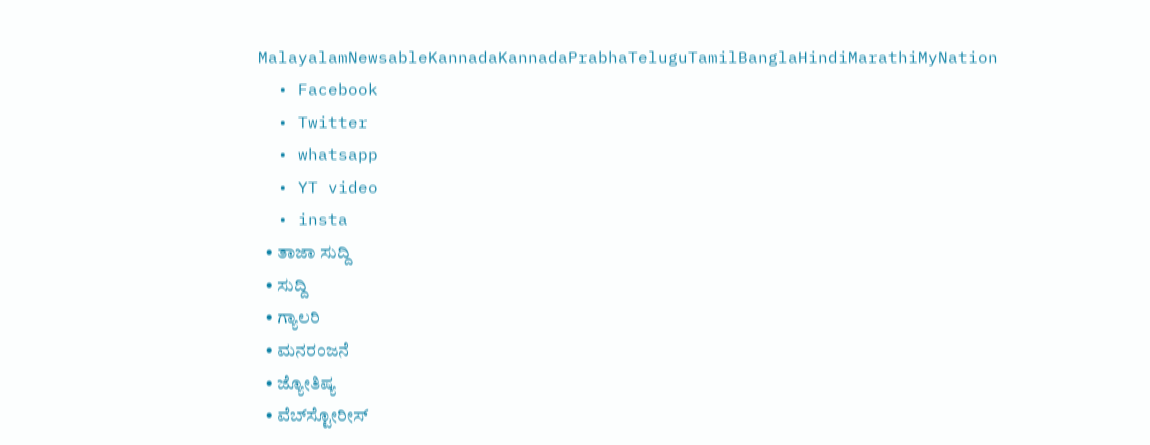MalayalamNewsableKannadaKannadaPrabhaTeluguTamilBanglaHindiMarathiMyNation
  • Facebook
  • Twitter
  • whatsapp
  • YT video
  • insta
  • ತಾಜಾ ಸುದ್ದಿ
  • ಸುದ್ದಿ
  • ಗ್ಯಾಲರಿ
  • ಮನರಂಜನೆ
  • ಜ್ಯೋತಿಷ್ಯ
  • ವೆಬ್‌ಸ್ಟೋರೀಸ್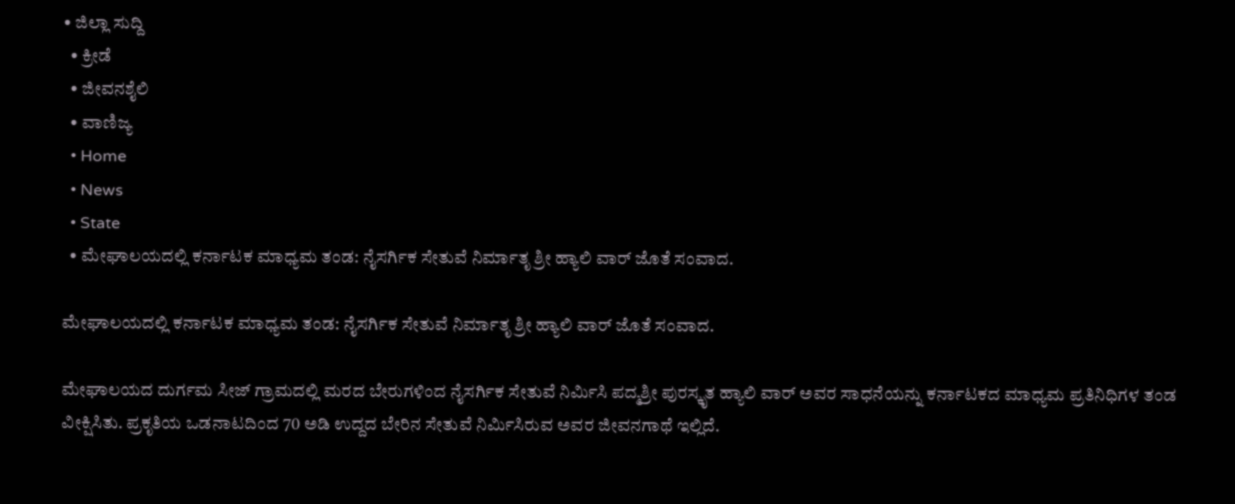• ಜಿಲ್ಲಾ ಸುದ್ದಿ
  • ಕ್ರೀಡೆ
  • ಜೀವನಶೈಲಿ
  • ವಾಣಿಜ್ಯ
  • Home
  • News
  • State
  • ಮೇಘಾಲಯದಲ್ಲಿ ಕರ್ನಾಟಕ ಮಾಧ್ಯಮ ತಂಡ: ನೈಸರ್ಗಿಕ ಸೇತುವೆ ನಿರ್ಮಾತೃ ಶ್ರೀ ಹ್ಯಾಲಿ ವಾರ್ ಜೊತೆ ಸಂವಾದ.

ಮೇಘಾಲಯದಲ್ಲಿ ಕರ್ನಾಟಕ ಮಾಧ್ಯಮ ತಂಡ: ನೈಸರ್ಗಿಕ ಸೇತುವೆ ನಿರ್ಮಾತೃ ಶ್ರೀ ಹ್ಯಾಲಿ ವಾರ್ ಜೊತೆ ಸಂವಾದ.

ಮೇಘಾಲಯದ ದುರ್ಗಮ ಸೀಜ್ ಗ್ರಾಮದಲ್ಲಿ ಮರದ ಬೇರುಗಳಿಂದ ನೈಸರ್ಗಿಕ ಸೇತುವೆ ನಿರ್ಮಿಸಿ ಪದ್ಮಶ್ರೀ ಪುರಸ್ಕೃತ ಹ್ಯಾಲಿ ವಾರ್ ಅವರ ಸಾಧನೆಯನ್ನು ಕರ್ನಾಟಕದ ಮಾಧ್ಯಮ ಪ್ರತಿನಿಧಿಗಳ ತಂಡ ವೀಕ್ಷಿಸಿತು. ಪ್ರಕೃತಿಯ ಒಡನಾಟದಿಂದ 70 ಅಡಿ ಉದ್ದದ ಬೇರಿನ ಸೇತುವೆ ನಿರ್ಮಿಸಿರುವ ಅವರ ಜೀವನಗಾಥೆ ಇಲ್ಲಿದೆ.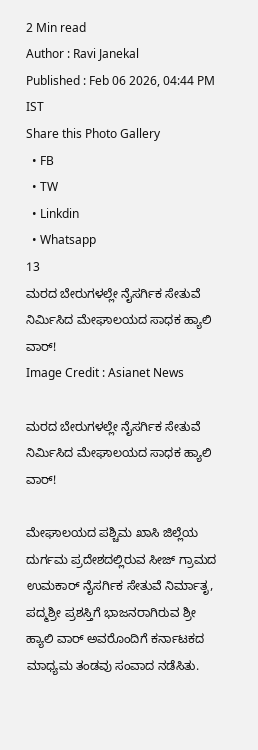2 Min read
Author : Ravi Janekal
Published : Feb 06 2026, 04:44 PM IST
Share this Photo Gallery
  • FB
  • TW
  • Linkdin
  • Whatsapp
13
ಮರದ ಬೇರುಗಳಲ್ಲೇ ನೈಸರ್ಗಿಕ ಸೇತುವೆ ನಿರ್ಮಿಸಿದ ಮೇಘಾಲಯದ ಸಾಧಕ ಹ್ಯಾಲಿ ವಾರ್!
Image Credit : Asianet News

ಮರದ ಬೇರುಗಳಲ್ಲೇ ನೈಸರ್ಗಿಕ ಸೇತುವೆ ನಿರ್ಮಿಸಿದ ಮೇಘಾಲಯದ ಸಾಧಕ ಹ್ಯಾಲಿ ವಾರ್!

ಮೇಘಾಲಯದ ಪಶ್ಚಿಮ ಖಾಸಿ ಜಿಲ್ಲೆಯ ದುರ್ಗಮ ಪ್ರದೇಶದಲ್ಲಿರುವ ಸೀಜ್ ಗ್ರಾಮದ ಉಮಕಾರ್ ನೈಸರ್ಗಿಕ ಸೇತುವೆ ನಿರ್ಮಾತೃ, ಪದ್ಮಶ್ರೀ ಪ್ರಶಸ್ತಿಗೆ ಭಾಜನರಾಗಿರುವ ಶ್ರೀ ಹ್ಯಾಲಿ ವಾರ್ ಅವರೊಂದಿಗೆ ಕರ್ನಾಟಕದ ಮಾಧ್ಯಮ ತಂಡವು ಸಂವಾದ ನಡೆಸಿತು.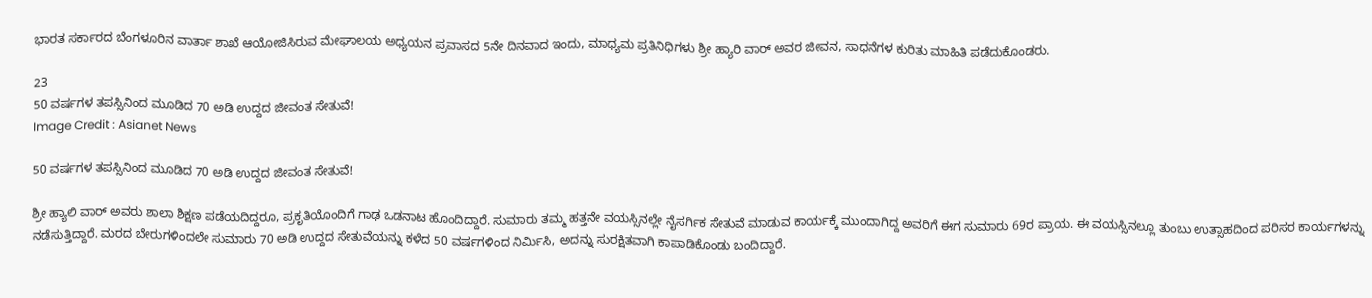ಭಾರತ ಸರ್ಕಾರದ ಬೆಂಗಳೂರಿನ ವಾರ್ತಾ ಶಾಖೆ ಆಯೋಜಿಸಿರುವ ಮೇಘಾಲಯ ಅಧ್ಯಯನ ಪ್ರವಾಸದ 5ನೇ ದಿನವಾದ ಇಂದು, ಮಾಧ್ಯಮ ಪ್ರತಿನಿಧಿಗಳು ಶ್ರೀ ಹ್ಯಾರಿ ವಾರ್ ಅವರ ಜೀವನ, ಸಾಧನೆಗಳ ಕುರಿತು ಮಾಹಿತಿ ಪಡೆದುಕೊಂಡರು.

23
50 ವರ್ಷಗಳ ತಪಸ್ಸಿನಿಂದ ಮೂಡಿದ 70 ಅಡಿ ಉದ್ದದ ಜೀವಂತ ಸೇತುವೆ!
Image Credit : Asianet News

50 ವರ್ಷಗಳ ತಪಸ್ಸಿನಿಂದ ಮೂಡಿದ 70 ಅಡಿ ಉದ್ದದ ಜೀವಂತ ಸೇತುವೆ!

ಶ್ರೀ ಹ್ಯಾಲಿ ವಾರ್ ಅವರು ಶಾಲಾ ಶಿಕ್ಷಣ ಪಡೆಯದಿದ್ದರೂ, ಪ್ರಕೃತಿಯೊಂದಿಗೆ ಗಾಢ ಒಡನಾಟ ಹೊಂದಿದ್ದಾರೆ. ಸುಮಾರು ತಮ್ಮ ಹತ್ತನೇ ವಯಸ್ಸಿನಲ್ಲೇ ನೈಸರ್ಗಿಕ ಸೇತುವೆ ಮಾಡುವ ಕಾರ್ಯಕ್ಕೆ ಮುಂದಾಗಿದ್ದ ಅವರಿಗೆ ಈಗ ಸುಮಾರು 69ರ ಪ್ರಾಯ. ಈ ವಯಸ್ಸಿನಲ್ಲೂ ತುಂಬು ಉತ್ಸಾಹದಿಂದ ಪರಿಸರ ಕಾರ್ಯಗಳನ್ನು ನಡೆಸುತ್ತಿದ್ದಾರೆ. ಮರದ ಬೇರುಗಳಿಂದಲೇ ಸುಮಾರು 70 ಅಡಿ ಉದ್ದದ ಸೇತುವೆಯನ್ನು ಕಳೆದ 50 ವರ್ಷಗಳಿಂದ ನಿರ್ಮಿಸಿ, ಅದನ್ನು ಸುರಕ್ಷಿತವಾಗಿ ಕಾಪಾಡಿಕೊಂಡು ಬಂದಿದ್ದಾರೆ.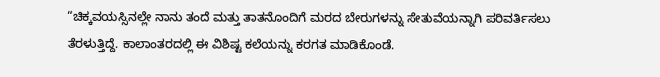“ಚಿಕ್ಕವಯಸ್ಸಿನಲ್ಲೇ ನಾನು ತಂದೆ ಮತ್ತು ತಾತನೊಂದಿಗೆ ಮರದ ಬೇರುಗಳನ್ನು ಸೇತುವೆಯನ್ನಾಗಿ ಪರಿವರ್ತಿಸಲು ತೆರಳುತ್ತಿದ್ದೆ. ಕಾಲಾಂತರದಲ್ಲಿ ಈ ವಿಶಿಷ್ಟ ಕಲೆಯನ್ನು ಕರಗತ ಮಾಡಿಕೊಂಡೆ.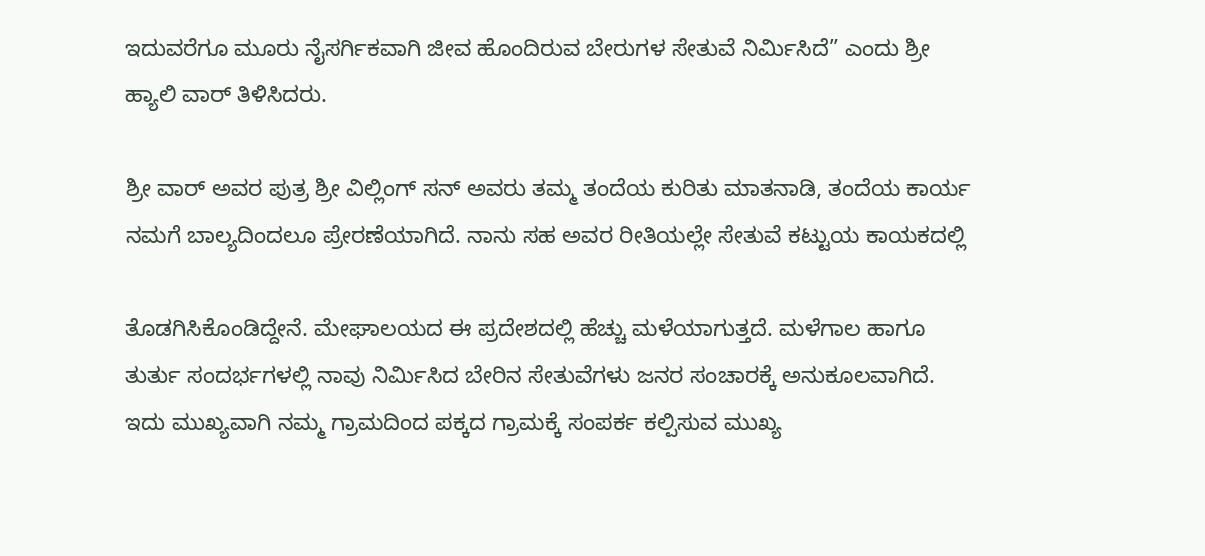ಇದುವರೆಗೂ ಮೂರು ನೈಸರ್ಗಿಕವಾಗಿ ಜೀವ ಹೊಂದಿರುವ ಬೇರುಗಳ ಸೇತುವೆ ನಿರ್ಮಿಸಿದೆ” ಎಂದು ಶ್ರೀ ಹ್ಯಾಲಿ ವಾರ್ ತಿಳಿಸಿದರು.

ಶ್ರೀ ವಾರ್ ಅವರ ಪುತ್ರ ಶ್ರೀ ವಿಲ್ಲಿಂಗ್‍ ಸನ್ ಅವರು ತಮ್ಮ ತಂದೆಯ ಕುರಿತು ಮಾತನಾಡಿ, ತಂದೆಯ ಕಾರ್ಯ ನಮಗೆ ಬಾಲ್ಯದಿಂದಲೂ ಪ್ರೇರಣೆಯಾಗಿದೆ. ನಾನು ಸಹ ಅವರ ರೀತಿಯಲ್ಲೇ ಸೇತುವೆ ಕಟ್ಟುಯ ಕಾಯಕದಲ್ಲಿ

ತೊಡಗಿಸಿಕೊಂಡಿದ್ದೇನೆ. ಮೇಘಾಲಯದ ಈ ಪ್ರದೇಶದಲ್ಲಿ ಹೆಚ್ಚು ಮಳೆಯಾಗುತ್ತದೆ. ಮಳೆಗಾಲ ಹಾಗೂ ತುರ್ತು ಸಂದರ್ಭಗಳಲ್ಲಿ ನಾವು ನಿರ್ಮಿಸಿದ ಬೇರಿನ ಸೇತುವೆಗಳು ಜನರ ಸಂಚಾರಕ್ಕೆ ಅನುಕೂಲವಾಗಿದೆ. ಇದು ಮುಖ್ಯವಾಗಿ ನಮ್ಮ ಗ್ರಾಮದಿಂದ ಪಕ್ಕದ ಗ್ರಾಮಕ್ಕೆ ಸಂಪರ್ಕ ಕಲ್ಪಿಸುವ ಮುಖ್ಯ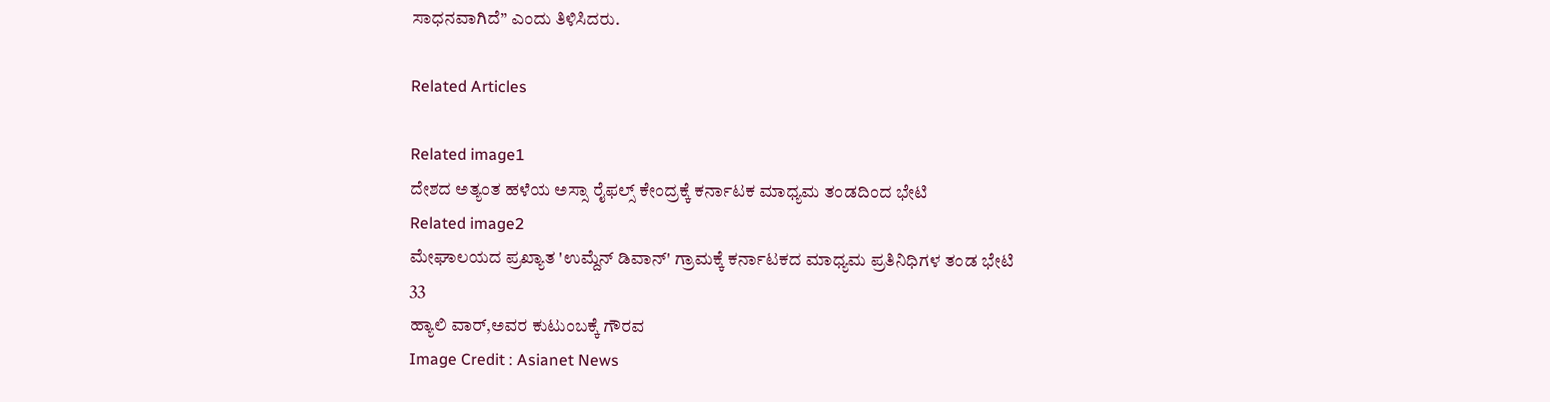ಸಾಧನವಾಗಿದೆ” ಎಂದು ತಿಳಿಸಿದರು.

Related Articles

Related image1
ದೇಶದ ಅತ್ಯಂತ ಹಳೆಯ ಅಸ್ಸಾ ರೈಫಲ್ಸ್ ಕೇಂದ್ರಕ್ಕೆ ಕರ್ನಾಟಕ ಮಾಧ್ಯಮ ತಂಡದಿಂದ ಭೇಟಿ
Related image2
ಮೇಘಾಲಯದ ಪ್ರಖ್ಯಾತ 'ಉಮ್ದೆನ್ ಡಿವಾನ್' ಗ್ರಾಮಕ್ಕೆ ಕರ್ನಾಟಕದ ಮಾಧ್ಯಮ ಪ್ರತಿನಿಧಿಗಳ ತಂಡ ಭೇಟಿ
33
ಹ್ಯಾಲಿ ವಾರ್,ಅವರ ಕುಟುಂಬಕ್ಕೆ ಗೌರವ
Image Credit : Asianet News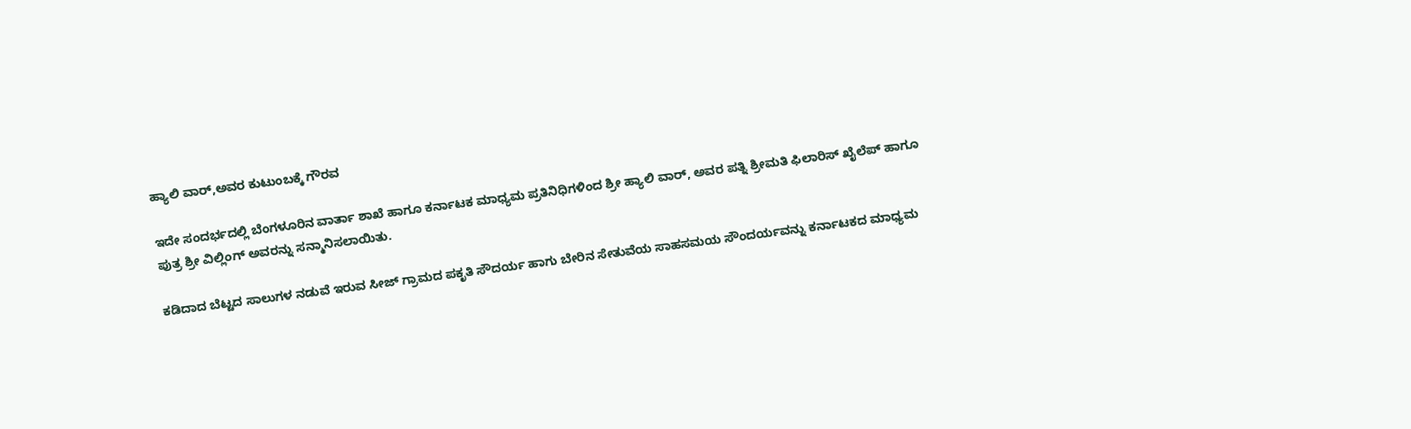ಹ್ಯಾಲಿ ವಾರ್,ಅವರ ಕುಟುಂಬಕ್ಕೆ ಗೌರವ

ಇದೇ ಸಂದರ್ಭದಲ್ಲಿ ಬೆಂಗಳೂರಿನ ವಾರ್ತಾ ಶಾಖೆ ಹಾಗೂ ಕರ್ನಾಟಕ ಮಾಧ್ಯಮ ಪ್ರತಿನಿಧಿಗಳಿಂದ ಶ್ರೀ ಹ್ಯಾಲಿ ವಾರ್, ಅವರ ಪತ್ನಿ ಶ್ರೀಮತಿ ಫಿಲಾರಿಸ್‍ ಖೈಲೆಪ್‍ ಹಾಗೂ ಪುತ್ರ ಶ್ರೀ ವಿಲ್ಲಿಂಗ್ ಅವರನ್ನು ಸನ್ಮಾನಿಸಲಾಯಿತು.

ಕಡಿದಾದ ಬೆಟ್ಟದ ಸಾಲುಗಳ ನಡುವೆ ಇರುವ ಸೀಜ್ ಗ್ರಾಮದ ಪಕೃತಿ ಸೌದರ್ಯ ಹಾಗು ಬೇರಿನ ಸೇತುವೆಯ ಸಾಹಸಮಯ ಸೌಂದರ್ಯವನ್ನು ಕರ್ನಾಟಕದ ಮಾಧ್ಯಮ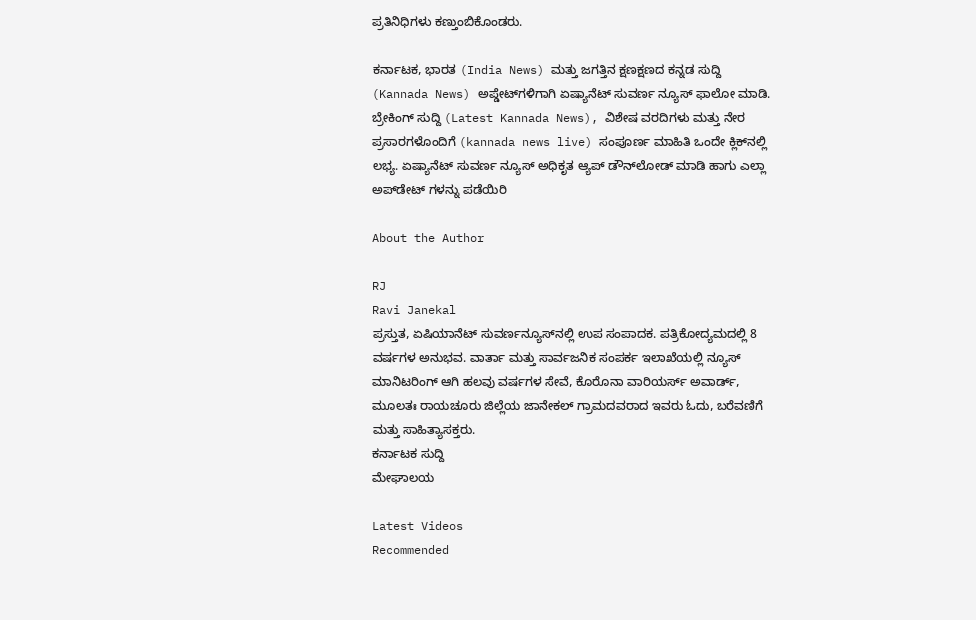ಪ್ರತಿನಿಧಿಗಳು ಕಣ್ತುಂಬಿಕೊಂಡರು.

ಕರ್ನಾಟಕ, ಭಾರತ (India News) ಮತ್ತು ಜಗತ್ತಿನ ಕ್ಷಣಕ್ಷಣದ ಕನ್ನಡ ಸುದ್ದಿ (Kannada News) ಅಪ್ಡೇಟ್‌ಗಳಿಗಾಗಿ ಏಷ್ಯಾನೆಟ್ ಸುವರ್ಣ ನ್ಯೂಸ್‌ ಫಾಲೋ ಮಾಡಿ. ಬ್ರೇಕಿಂಗ್ ಸುದ್ದಿ (Latest Kannada News), ವಿಶೇಷ ವರದಿಗಳು ಮತ್ತು ನೇರ ಪ್ರಸಾರಗಳೊಂದಿಗೆ (kannada news live) ಸಂಪೂರ್ಣ ಮಾಹಿತಿ ಒಂದೇ ಕ್ಲಿಕ್‌ನಲ್ಲಿ ಲಭ್ಯ. ಏಷ್ಯಾನೆಟ್ ಸುವರ್ಣ ನ್ಯೂಸ್ ಅಧಿಕೃತ ಆ್ಯಪ್ ಡೌನ್‌ಲೋಡ್ ಮಾಡಿ ಹಾಗು ಎಲ್ಲಾ ಅಪ್‌ಡೇಟ್ ಗಳನ್ನು ಪಡೆಯಿರಿ

About the Author

RJ
Ravi Janekal
ಪ್ರಸ್ತುತ, ಏಷಿಯಾನೆಟ್ ಸುವರ್ಣನ್ಯೂಸ್‌ನಲ್ಲಿ ಉಪ ಸಂಪಾದಕ. ಪತ್ರಿಕೋದ್ಯಮದಲ್ಲಿ 8 ವರ್ಷಗಳ ಅನುಭವ. ವಾರ್ತಾ ಮತ್ತು ಸಾರ್ವಜನಿಕ ಸಂಪರ್ಕ ಇಲಾಖೆಯಲ್ಲಿ ನ್ಯೂಸ್ ಮಾನಿಟರಿಂಗ್ ಆಗಿ ಹಲವು ವರ್ಷಗಳ ಸೇವೆ, ಕೊರೊನಾ ವಾರಿಯರ್ಸ್ ಅವಾರ್ಡ್, ಮೂಲತಃ ರಾಯಚೂರು ಜಿಲ್ಲೆಯ ಜಾನೇಕಲ್ ಗ್ರಾಮದವರಾದ ಇವರು ಓದು, ಬರೆವಣಿಗೆ ಮತ್ತು ಸಾಹಿತ್ಯಾಸಕ್ತರು.
ಕರ್ನಾಟಕ ಸುದ್ದಿ
ಮೇಘಾಲಯ

Latest Videos
Recommended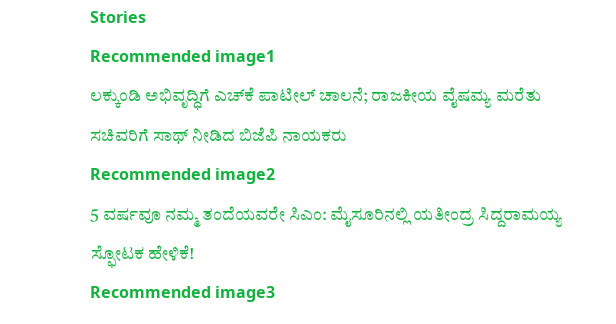Stories
Recommended image1
ಲಕ್ಕುಂಡಿ ಅಭಿವೃದ್ಧಿಗೆ ಎಚ್‌ಕೆ ಪಾಟೀಲ್ ಚಾಲನೆ; ರಾಜಕೀಯ ವೈಷಮ್ಯ ಮರೆತು ಸಚಿವರಿಗೆ ಸಾಥ್ ನೀಡಿದ ಬಿಜೆಪಿ ನಾಯಕರು
Recommended image2
5 ವರ್ಷವೂ ನಮ್ಮ ತಂದೆಯವರೇ ಸಿಎಂ: ಮೈಸೂರಿನಲ್ಲಿ ಯತೀಂದ್ರ ಸಿದ್ದರಾಮಯ್ಯ ಸ್ಫೋಟಕ ಹೇಳಿಕೆ!
Recommended image3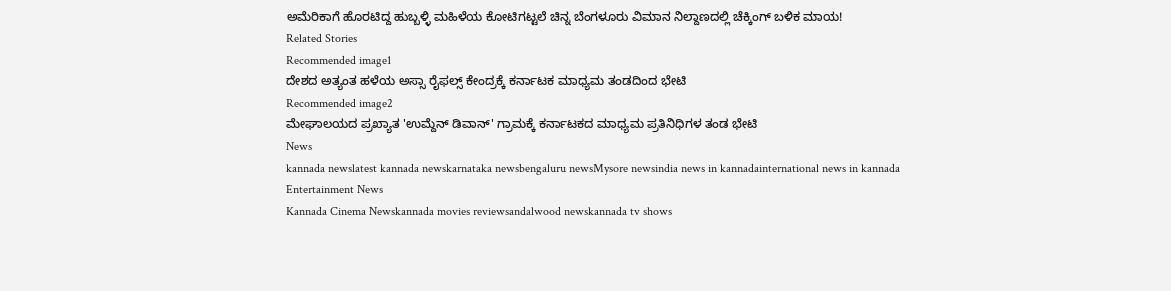ಅಮೆರಿಕಾಗೆ ಹೊರಟಿದ್ದ ಹುಬ್ಬಳ್ಳಿ ಮಹಿಳೆಯ ಕೋಟಿಗಟ್ಟಲೆ ಚಿನ್ನ ಬೆಂಗಳೂರು ವಿಮಾನ ನಿಲ್ದಾಣದಲ್ಲಿ ಚೆಕ್ಕಿಂಗ್ ಬಳಿಕ ಮಾಯ!
Related Stories
Recommended image1
ದೇಶದ ಅತ್ಯಂತ ಹಳೆಯ ಅಸ್ಸಾ ರೈಫಲ್ಸ್ ಕೇಂದ್ರಕ್ಕೆ ಕರ್ನಾಟಕ ಮಾಧ್ಯಮ ತಂಡದಿಂದ ಭೇಟಿ
Recommended image2
ಮೇಘಾಲಯದ ಪ್ರಖ್ಯಾತ 'ಉಮ್ದೆನ್ ಡಿವಾನ್' ಗ್ರಾಮಕ್ಕೆ ಕರ್ನಾಟಕದ ಮಾಧ್ಯಮ ಪ್ರತಿನಿಧಿಗಳ ತಂಡ ಭೇಟಿ
News
kannada newslatest kannada newskarnataka newsbengaluru newsMysore newsindia news in kannadainternational news in kannada
Entertainment News
Kannada Cinema Newskannada movies reviewsandalwood newskannada tv shows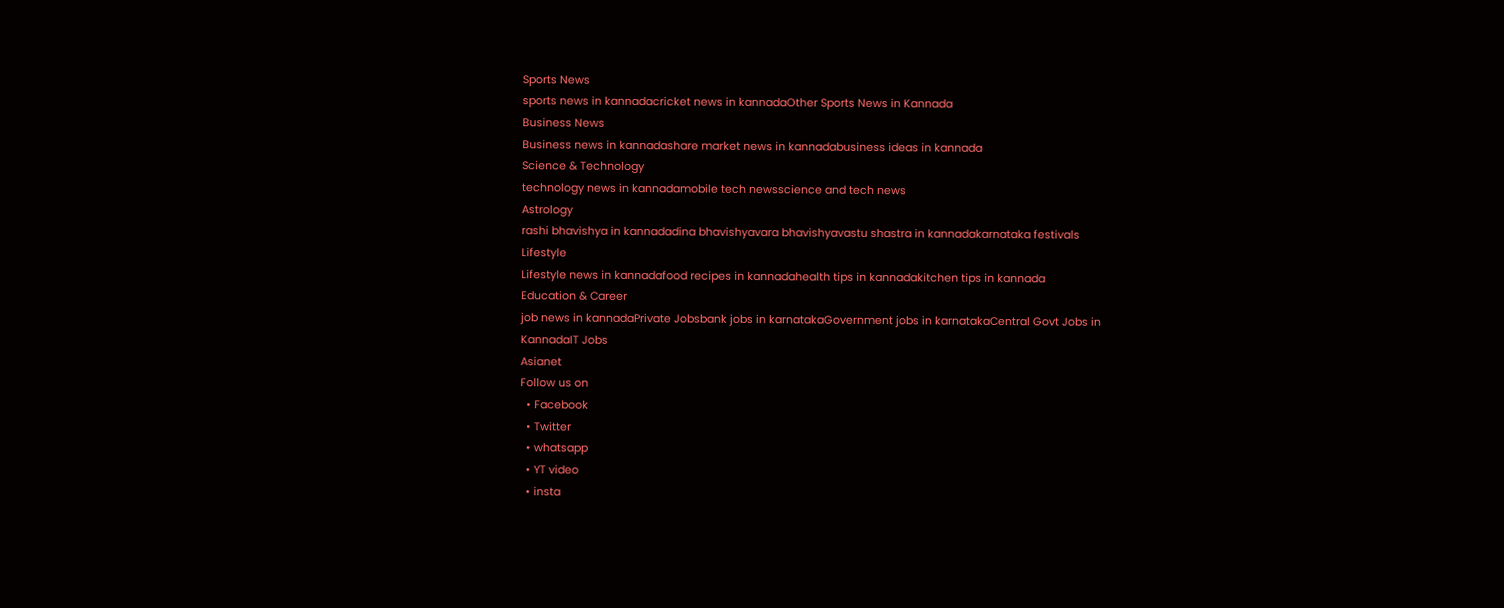Sports News
sports news in kannadacricket news in kannadaOther Sports News in Kannada
Business News
Business news in kannadashare market news in kannadabusiness ideas in kannada
Science & Technology
technology news in kannadamobile tech newsscience and tech news
Astrology
rashi bhavishya in kannadadina bhavishyavara bhavishyavastu shastra in kannadakarnataka festivals
Lifestyle
Lifestyle news in kannadafood recipes in kannadahealth tips in kannadakitchen tips in kannada
Education & Career
job news in kannadaPrivate Jobsbank jobs in karnatakaGovernment jobs in karnatakaCentral Govt Jobs in KannadaIT Jobs
Asianet
Follow us on
  • Facebook
  • Twitter
  • whatsapp
  • YT video
  • insta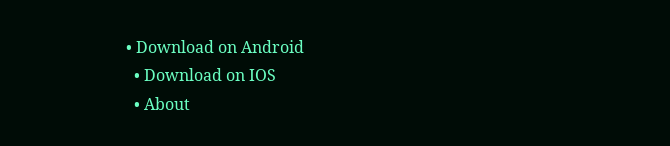• Download on Android
  • Download on IOS
  • About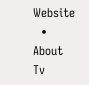Website
  • About Tv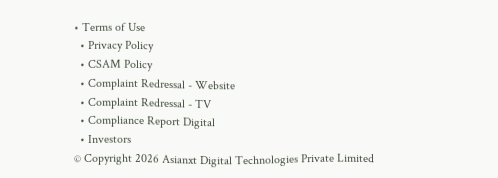• Terms of Use
  • Privacy Policy
  • CSAM Policy
  • Complaint Redressal - Website
  • Complaint Redressal - TV
  • Compliance Report Digital
  • Investors
© Copyright 2026 Asianxt Digital Technologies Private Limited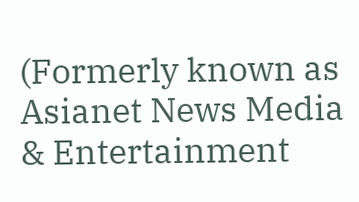(Formerly known as Asianet News Media & Entertainment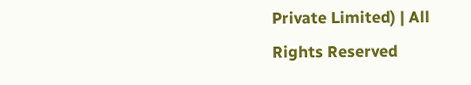Private Limited) | All Rights Reserved